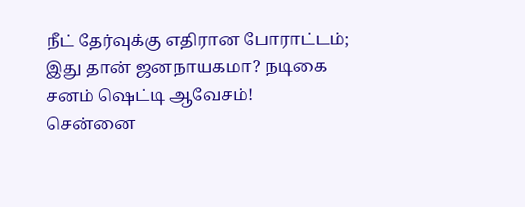நீட் தேர்வுக்கு எதிரான போராட்டம்; இது தான் ஜனநாயகமா? நடிகை சனம் ஷெட்டி ஆவேசம்!
சென்னை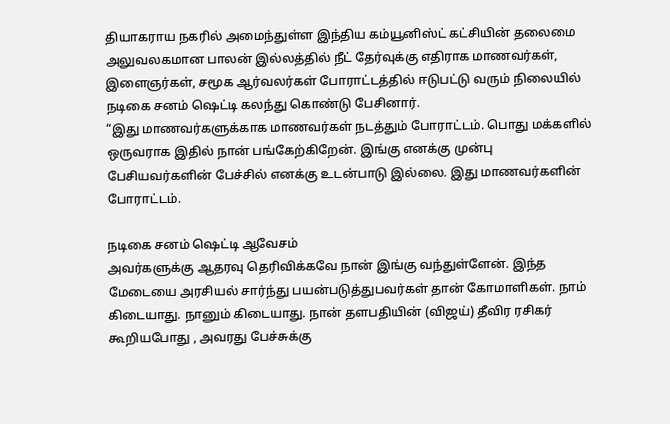தியாகராய நகரில் அமைந்துள்ள இந்திய கம்யூனிஸ்ட் கட்சியின் தலைமை அலுவலகமான பாலன் இல்லத்தில் நீட் தேர்வுக்கு எதிராக மாணவர்கள், இளைஞர்கள், சமூக ஆர்வலர்கள் போராட்டத்தில் ஈடுபட்டு வரும் நிலையில் நடிகை சனம் ஷெட்டி கலந்து கொண்டு பேசினார்.
“இது மாணவர்களுக்காக மாணவர்கள் நடத்தும் போராட்டம். பொது மக்களில் ஒருவராக இதில் நான் பங்கேற்கிறேன். இங்கு எனக்கு முன்பு பேசியவர்களின் பேச்சில் எனக்கு உடன்பாடு இல்லை. இது மாணவர்களின் போராட்டம்.

நடிகை சனம் ஷெட்டி ஆவேசம்
அவர்களுக்கு ஆதரவு தெரிவிக்கவே நான் இங்கு வந்துள்ளேன். இந்த மேடையை அரசியல் சார்ந்து பயன்படுத்துபவர்கள் தான் கோமாளிகள். நாம் கிடையாது. நானும் கிடையாது. நான் தளபதியின் (விஜய்) தீவிர ரசிகர் கூறியபோது , அவரது பேச்சுக்கு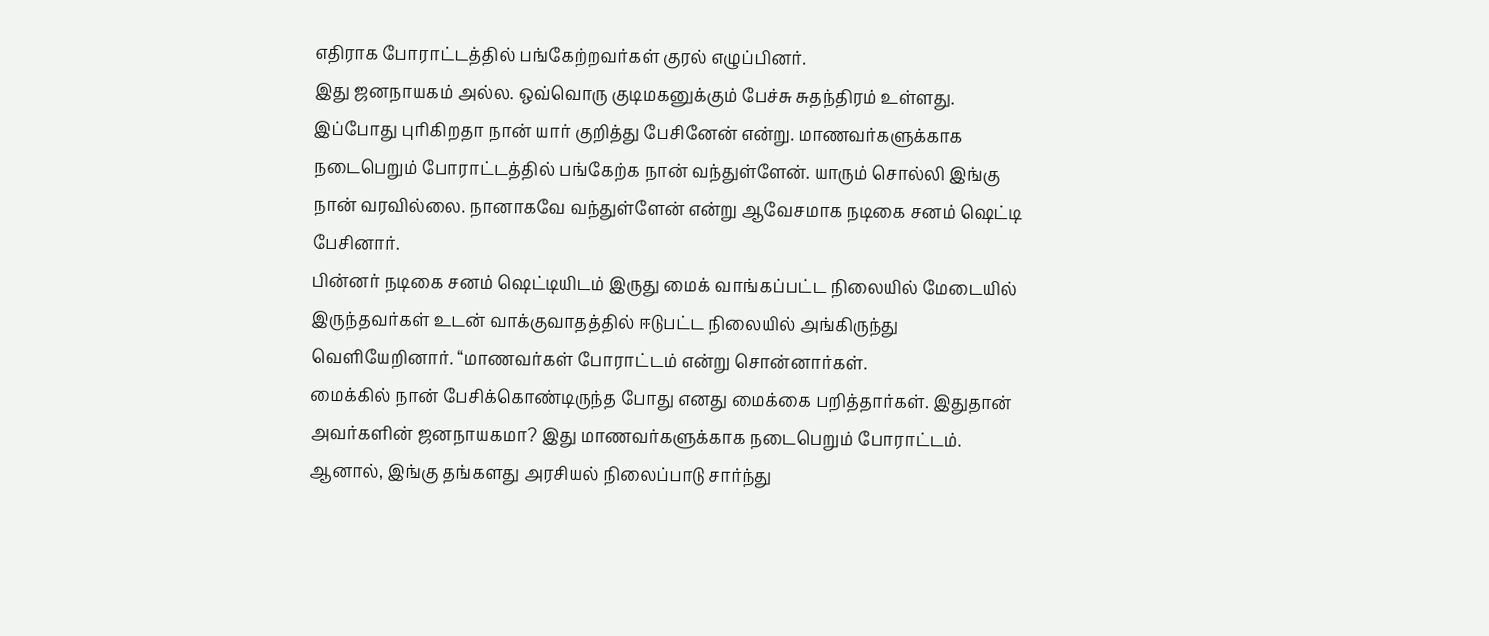எதிராக போராட்டத்தில் பங்கேற்றவர்கள் குரல் எழுப்பினர்.
இது ஜனநாயகம் அல்ல. ஒவ்வொரு குடிமகனுக்கும் பேச்சு சுதந்திரம் உள்ளது. இப்போது புரிகிறதா நான் யார் குறித்து பேசினேன் என்று. மாணவர்களுக்காக நடைபெறும் போராட்டத்தில் பங்கேற்க நான் வந்துள்ளேன். யாரும் சொல்லி இங்கு நான் வரவில்லை. நானாகவே வந்துள்ளேன் என்று ஆவேசமாக நடிகை சனம் ஷெட்டி பேசினார்.
பின்னர் நடிகை சனம் ஷெட்டியிடம் இருது மைக் வாங்கப்பட்ட நிலையில் மேடையில் இருந்தவர்கள் உடன் வாக்குவாதத்தில் ஈடுபட்ட நிலையில் அங்கிருந்து வெளியேறினார். “மாணவர்கள் போராட்டம் என்று சொன்னார்கள்.
மைக்கில் நான் பேசிக்கொண்டிருந்த போது எனது மைக்கை பறித்தார்கள். இதுதான் அவர்களின் ஜனநாயகமா? இது மாணவர்களுக்காக நடைபெறும் போராட்டம். ஆனால், இங்கு தங்களது அரசியல் நிலைப்பாடு சார்ந்து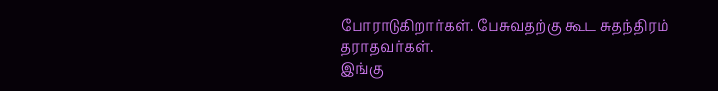போராடுகிறார்கள். பேசுவதற்கு கூட சுதந்திரம் தராதவர்கள்.
இங்கு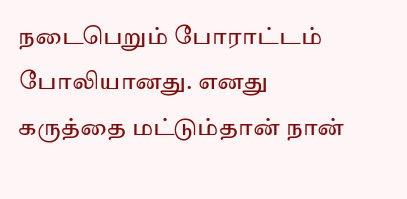நடைபெறும் போராட்டம் போலியானது. எனது கருத்தை மட்டும்தான் நான்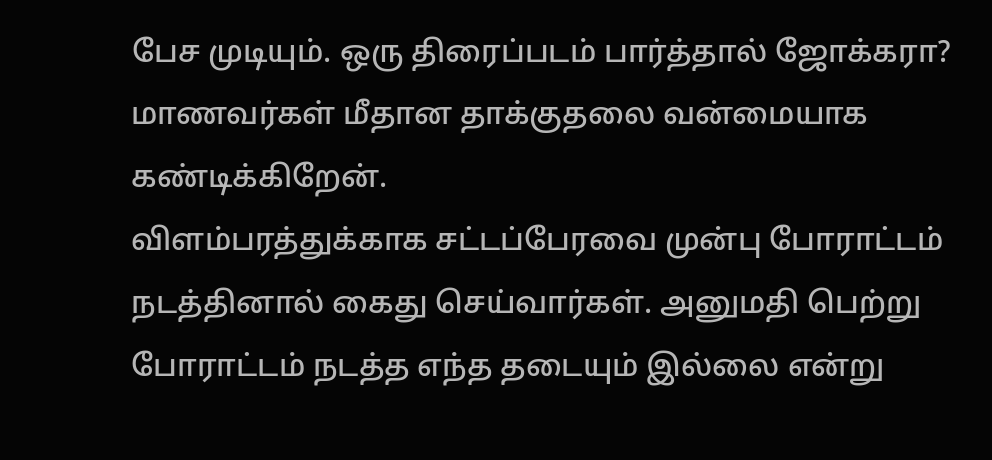பேச முடியும். ஒரு திரைப்படம் பார்த்தால் ஜோக்கரா? மாணவர்கள் மீதான தாக்குதலை வன்மையாக கண்டிக்கிறேன்.
விளம்பரத்துக்காக சட்டப்பேரவை முன்பு போராட்டம் நடத்தினால் கைது செய்வார்கள். அனுமதி பெற்று போராட்டம் நடத்த எந்த தடையும் இல்லை என்று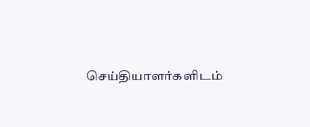செய்தியாளர்களிடம்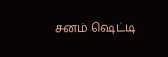சனம் ஷெட்டி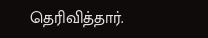தெரிவித்தார்.